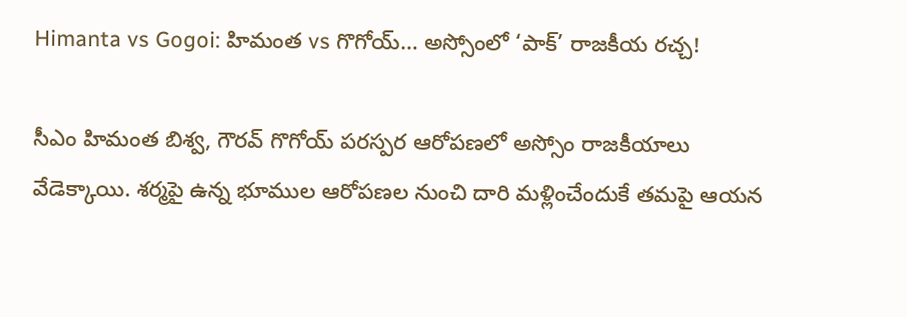Himanta vs Gogoi: హిమంత vs గొగోయ్… అస్సోంలో ‘పాక్’ రాజకీయ రచ్చ!

సీఎం హిమంత బిశ్వ, గౌరవ్ గొగోయ్ పరస్పర ఆరోపణలో అస్సోం రాజకీయాలు వేడెక్కాయి. శర్మపై ఉన్న భూముల ఆరోపణల నుంచి దారి మళ్లించేందుకే తమపై ఆయన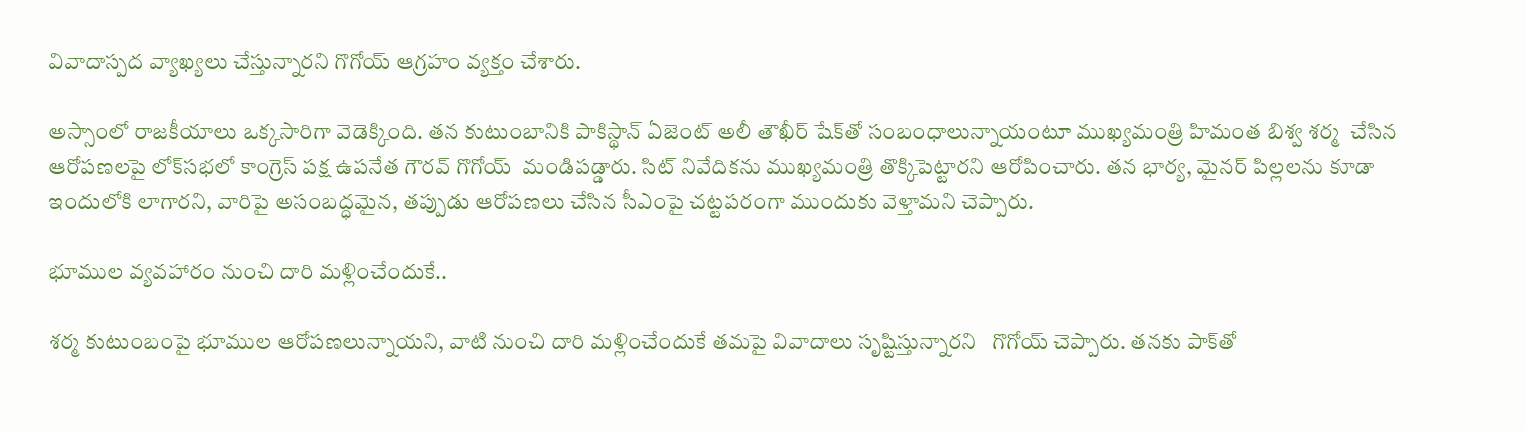వివాదాస్పద వ్యాఖ్యలు చేస్తున్నారని గొగోయ్ ఆగ్రహం వ్యక్తం చేశారు.

అస్సాంలో రాజకీయాలు ఒక్కసారిగా వెడెక్కింది. తన కుటుంబానికి పాకిస్థాన్ ఏజెంట్ అలీ తౌఖీర్ షేక్‌తో సంబంధాలున్నాయంటూ ముఖ్యమంత్రి హిమంత బిశ్వ శర్మ  చేసిన ఆరోపణలపై లోక్‌సభలో కాంగ్రెస్ పక్ష ఉపనేత గౌరవ్ గొగోయ్  మండిపడ్డారు. సిట్ నివేదికను ముఖ్యమంత్రి తొక్కిపెట్టారని ఆరోపించారు. తన భార్య, మైనర్ పిల్లలను కూడా ఇందులోకి లాగారని, వారిపై అసంబద్ధమైన, తప్పుడు ఆరోపణలు చేసిన సీఎంపై చట్టపరంగా ముందుకు వెళ్తామని చెప్పారు.

భూముల వ్యవహారం నుంచి దారి మళ్లించేందుకే..

శర్మ కుటుంబంపై భూముల ఆరోపణలున్నాయని, వాటి నుంచి దారి మళ్లించేందుకే తమపై వివాదాలు సృష్టిస్తున్నారని   గొగోయ్ చెప్పారు. తనకు పాక్‌తో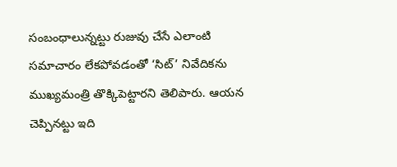సంబంధాలున్నట్టు రుజువు చేసే ఎలాంటి సమాచారం లేకపోవడంతో ‘సిట్’ నివేదికను ముఖ్యమంత్రి తొక్కిపెట్టారని తెలిపారు. ఆయన చెప్పినట్టు ఇది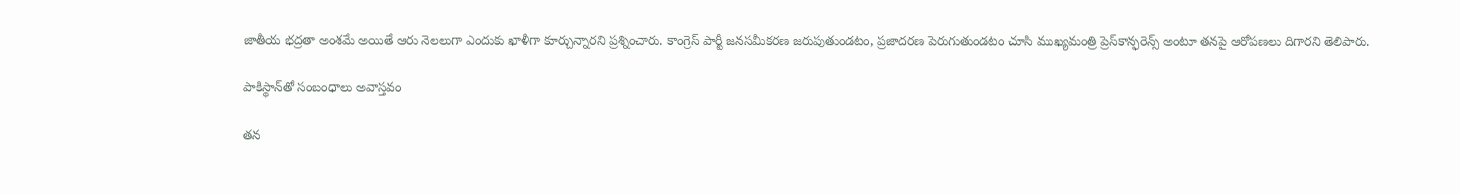జాతీయ భద్రతా అంశమే అయితే ఆరు నెలలుగా ఎందుకు ఖాళీగా కూర్చున్నారని ప్రశ్నించారు. కాంగ్రెస్ పార్టీ జనసమీకరణ జరుపుతుండటం, ప్రజాదరణ పెరుగుతుండటం చూసి ముఖ్యమంత్రి ప్రెస్‌కాన్ఫరెన్స్ అంటూ తనపై ఆరోపణలు దిగారని తెలిపారు.

పాకిస్థాన్‌తో సంబంధాలు అవాస్తవం

తన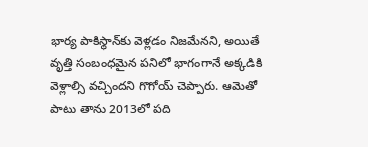భార్య పాకిస్థాన్‌కు వెళ్లడం నిజమేనని, అయితే వృత్తి సంబంధమైన పనిలో భాగంగానే అక్కడికి వెళ్లాల్సి వచ్చిందని గొగోయ్ చెప్పారు. ఆమెతో పాటు తాను 2013లో పది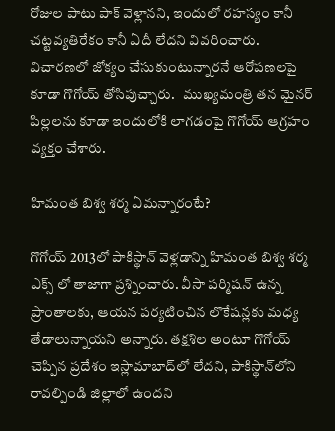రోజుల పాటు పాక్ వెళ్లానని, ఇందులో రహస్యం కానీ చట్టవ్యతిరేకం కానీ ఏదీ లేదని వివరించారు. విచారణలో జోక్యం చేసుకుంటున్నారనే ఆరోపణలపై కూడా గొగోయ్ తోసిపుచ్చారు.   ముఖ్యమంత్రి తన మైనర్ పిల్లలను కూడా ఇందులోకి లాగడంపై గొగోయ్ ఆగ్రహం వ్యక్తం చేశారు.

హిమంత బిశ్వ శర్మ ఏమన్నారంటే?

గొగోయ్ 2013లో పాకిస్థాన్ వెళ్లడాన్ని హిమంత బిశ్వ శర్మ  ఎక్స్ లో తాజాగా ప్రశ్నించారు. వీసా పర్మిషన్ ఉన్న ప్రాంతాలకు, ఆయన పర్యటించిన లొకేషన్లకు మధ్య తేడాలున్నాయని అన్నారు. తక్షశిల అంటూ గొగోయ్ చెప్పిన ప్రదేశం ఇస్లామాబాద్‌లో లేదని, పాకిస్థాన్‌లోని రావల్పిండి జిల్లాలో ఉందని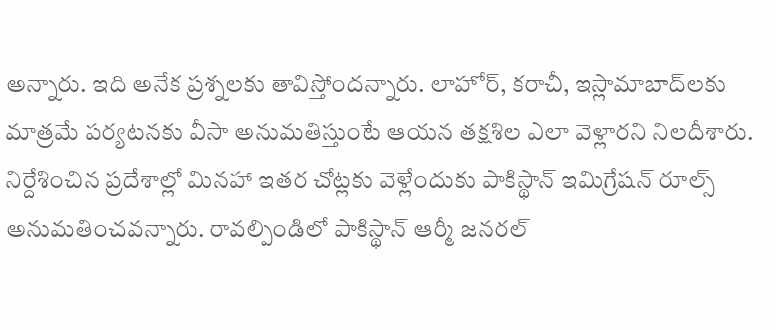అన్నారు. ఇది అనేక ప్రశ్నలకు తావిస్తోందన్నారు. లాహోర్, కరాచీ, ఇస్లామాబాద్‌లకు మాత్రమే పర్యటనకు వీసా అనుమతిస్తుంటే ఆయన తక్షశిల ఎలా వెళ్లారని నిలదీశారు. నిర్దేశించిన ప్రదేశాల్లో మినహా ఇతర చోట్లకు వెళ్లేందుకు పాకిస్థాన్ ఇమిగ్రేషన్ రూల్స్ అనుమతించవన్నారు. రావల్పిండిలో పాకిస్థాన్ ఆర్మీ జనరల్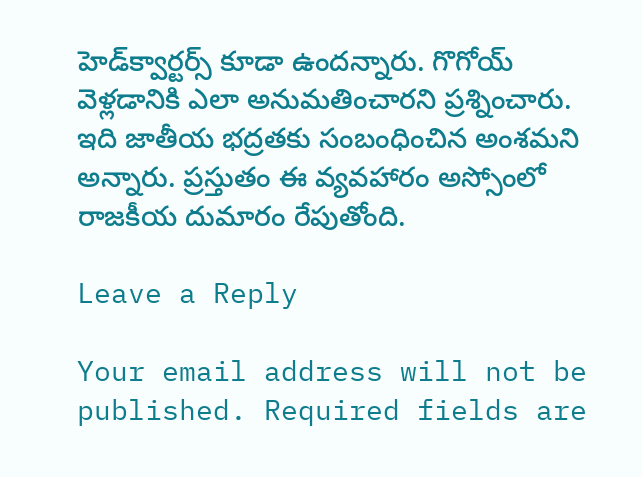హెడ్‌క్వార్టర్స్ కూడా ఉందన్నారు. గొగోయ్‌ వెళ్లడానికి ఎలా అనుమతించారని ప్రశ్నించారు. ఇది జాతీయ భద్రతకు సంబంధించిన అంశమని అన్నారు. ప్రస్తుతం ఈ వ్యవహారం అస్సోంలో రాజకీయ దుమారం రేపుతోంది.

Leave a Reply

Your email address will not be published. Required fields are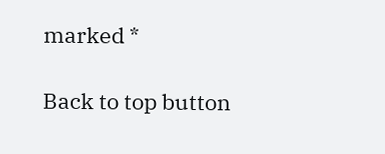marked *

Back to top button